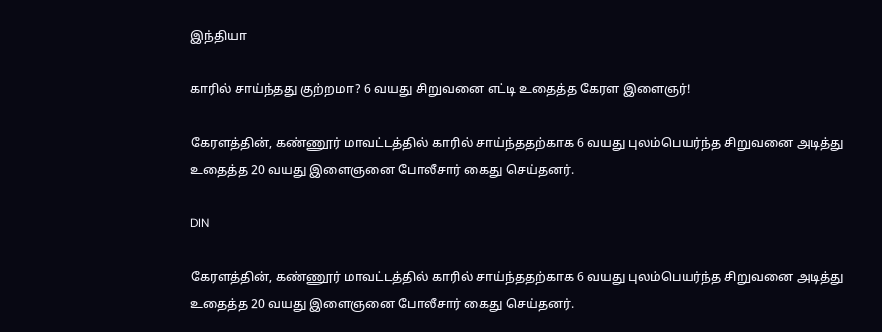இந்தியா

காரில் சாய்ந்தது குற்றமா? 6 வயது சிறுவனை எட்டி உதைத்த கேரள இளைஞர்!

கேரளத்தின், கண்ணூர் மாவட்டத்தில் காரில் சாய்ந்ததற்காக 6 வயது புலம்பெயர்ந்த சிறுவனை அடித்து உதைத்த 20 வயது இளைஞனை போலீசார் கைது செய்தனர்.

DIN

கேரளத்தின், கண்ணூர் மாவட்டத்தில் காரில் சாய்ந்ததற்காக 6 வயது புலம்பெயர்ந்த சிறுவனை அடித்து உதைத்த 20 வயது இளைஞனை போலீசார் கைது செய்தனர்.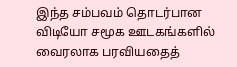இந்த சம்பவம் தொடர்பான விடியோ சமூக ஊடகங்களில் வைரலாக பரவியதைத்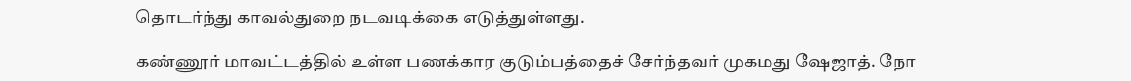தொடர்ந்து காவல்துறை நடவடிக்கை எடுத்துள்ளது.

கண்ணூர் மாவட்டத்தில் உள்ள பணக்கார குடும்பத்தைச் சேர்ந்தவர் முகமது ஷேஜாத். நோ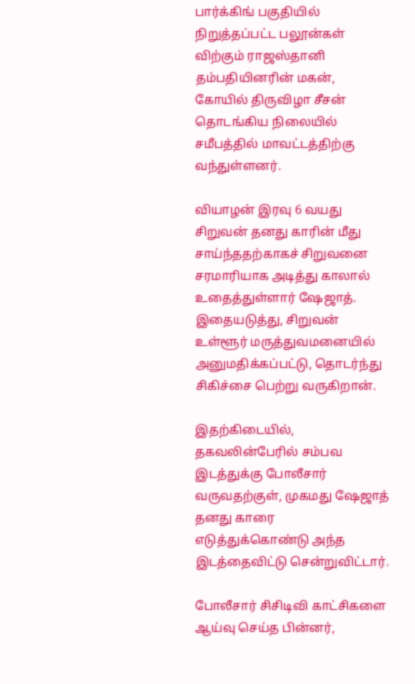பார்க்கிங் பகுதியில் நிறுத்தப்பட்ட பலூன்கள் விற்கும் ராஜஸ்தானி தம்பதியினரின் மகன், கோயில் திருவிழா சீசன் தொடங்கிய நிலையில் சமீபத்தில் மாவட்டத்திற்கு வந்துள்ளனர்.

வியாழன் இரவு 6 வயது சிறுவன் தனது காரின் மீது சாய்ந்ததற்காகச் சிறுவனை சரமாரியாக அடித்து காலால் உதைத்துள்ளார் ஷேஜாத். இதையடுத்து, சிறுவன் உள்ளூர் மருத்துவமனையில் அனுமதிக்கப்பட்டு, தொடர்ந்து சிகிச்சை பெற்று வருகிறான்.

இதற்கிடையில், தகவலின்பேரில் சம்பவ இடத்துக்கு போலீசார் வருவதற்குள், முகமது ஷேஜாத் தனது காரை எடுத்துக்கொண்டு அந்த இடத்தைவிட்டு சென்றுவிட்டார்.

போலீசார் சிசிடிவி காட்சிகளை ஆய்வு செய்த பின்னர்,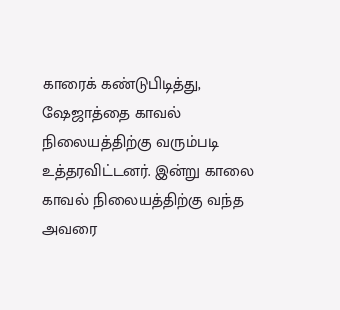காரைக் கண்டுபிடித்து, ஷேஜாத்தை காவல் நிலையத்திற்கு வரும்படி உத்தரவிட்டனர். இன்று காலை காவல் நிலையத்திற்கு வந்த அவரை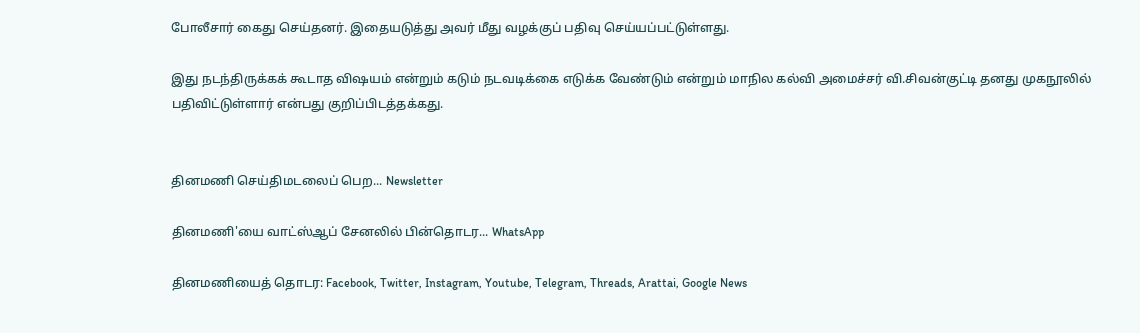போலீசார் கைது செய்தனர். இதையடுத்து அவர் மீது வழக்குப் பதிவு செய்யப்பட்டுள்ளது.

இது நடந்திருக்கக் கூடாத விஷயம் என்றும் கடும் நடவடிக்கை எடுக்க வேண்டும் என்றும் மாநில கல்வி அமைச்சர் வி.சிவன்குட்டி தனது முகநூலில் பதிவிட்டுள்ளார் என்பது குறிப்பிடத்தக்கது.


தினமணி செய்திமடலைப் பெற... Newsletter

தினமணி'யை வாட்ஸ்ஆப் சேனலில் பின்தொடர... WhatsApp

தினமணியைத் தொடர: Facebook, Twitter, Instagram, Youtube, Telegram, Threads, Arattai, Google News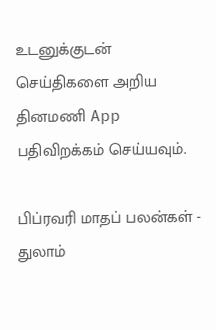உடனுக்குடன் செய்திகளை அறிய தினமணி App பதிவிறக்கம் செய்யவும்.

பிப்ரவரி மாதப் பலன்கள் - துலாம்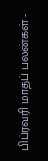பிப்ரவரி மாதப் பலன்கள் -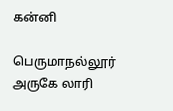கன்னி

பெருமாநல்லூர் அருகே லாரி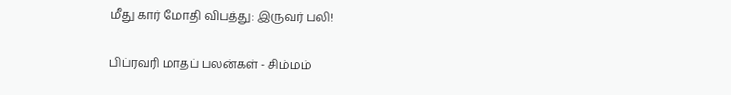மீது கார் மோதி விபத்து: இருவர் பலி!

பிப்ரவரி மாதப் பலன்கள் - சிம்மம்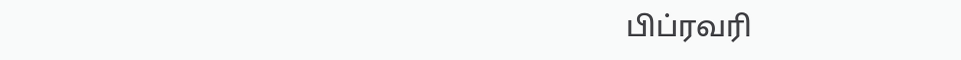பிப்ரவரி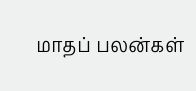மாதப் பலன்கள்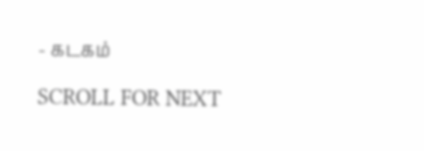- கடகம்

SCROLL FOR NEXT